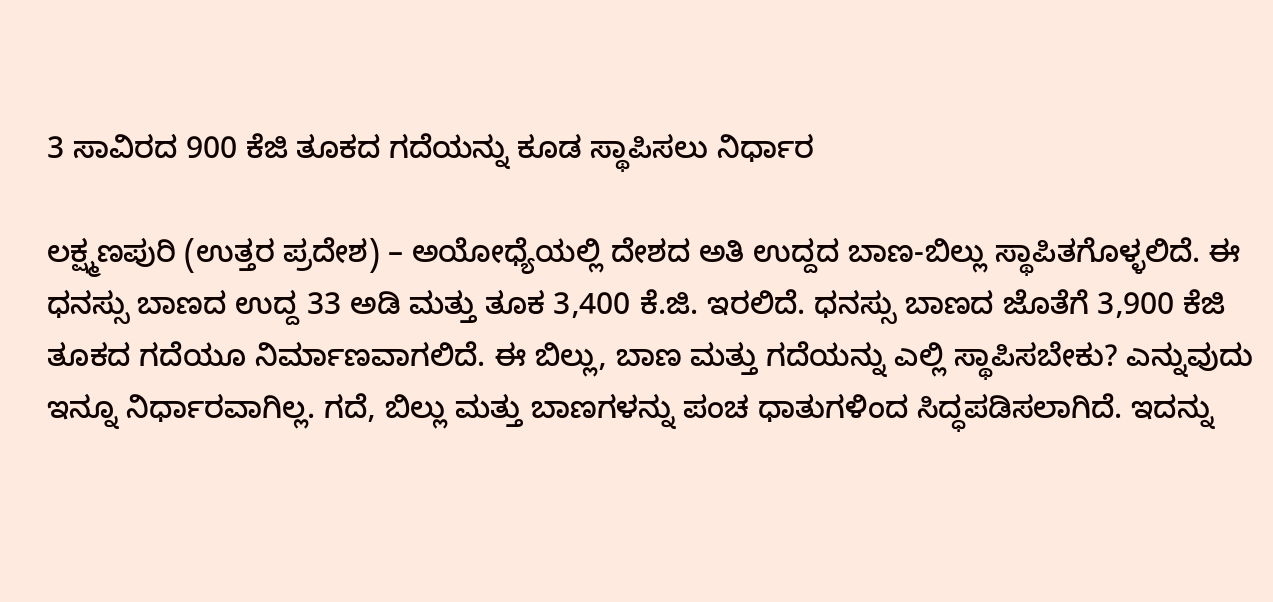3 ಸಾವಿರದ 900 ಕೆಜಿ ತೂಕದ ಗದೆಯನ್ನು ಕೂಡ ಸ್ಥಾಪಿಸಲು ನಿರ್ಧಾರ

ಲಕ್ಷ್ಮಣಪುರಿ (ಉತ್ತರ ಪ್ರದೇಶ) – ಅಯೋಧ್ಯೆಯಲ್ಲಿ ದೇಶದ ಅತಿ ಉದ್ದದ ಬಾಣ-ಬಿಲ್ಲು ಸ್ಥಾಪಿತಗೊಳ್ಳಲಿದೆ. ಈ ಧನಸ್ಸು ಬಾಣದ ಉದ್ದ 33 ಅಡಿ ಮತ್ತು ತೂಕ 3,400 ಕೆ.ಜಿ. ಇರಲಿದೆ. ಧನಸ್ಸು ಬಾಣದ ಜೊತೆಗೆ 3,900 ಕೆಜಿ ತೂಕದ ಗದೆಯೂ ನಿರ್ಮಾಣವಾಗಲಿದೆ. ಈ ಬಿಲ್ಲು, ಬಾಣ ಮತ್ತು ಗದೆಯನ್ನು ಎಲ್ಲಿ ಸ್ಥಾಪಿಸಬೇಕು? ಎನ್ನುವುದು ಇನ್ನೂ ನಿರ್ಧಾರವಾಗಿಲ್ಲ. ಗದೆ, ಬಿಲ್ಲು ಮತ್ತು ಬಾಣಗಳನ್ನು ಪಂಚ ಧಾತುಗಳಿಂದ ಸಿದ್ಧಪಡಿಸಲಾಗಿದೆ. ಇದನ್ನು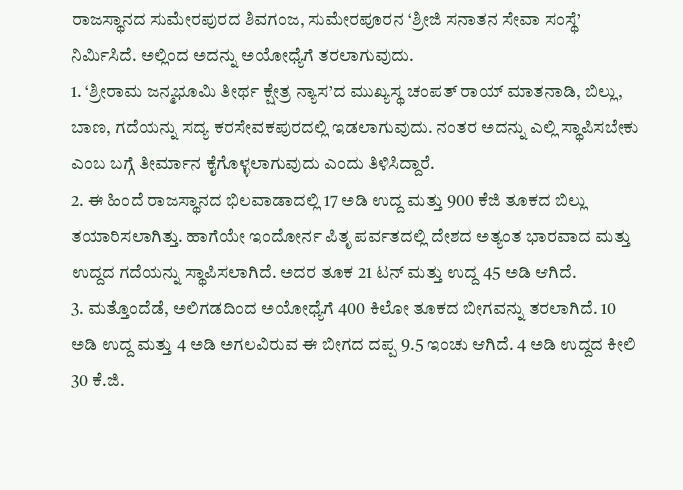ರಾಜಸ್ಥಾನದ ಸುಮೇರಪುರದ ಶಿವಗಂಜ, ಸುಮೇರಪೂರನ ‘ಶ್ರೀಜಿ ಸನಾತನ ಸೇವಾ ಸಂಸ್ಥೆ’ ನಿರ್ಮಿಸಿದೆ. ಅಲ್ಲಿಂದ ಅದನ್ನು ಅಯೋಧ್ಯೆಗೆ ತರಲಾಗುವುದು.
1. ‘ಶ್ರೀರಾಮ ಜನ್ಮಭೂಮಿ ತೀರ್ಥ ಕ್ಷೇತ್ರ ನ್ಯಾಸ’ದ ಮುಖ್ಯಸ್ಥ ಚಂಪತ್ ರಾಯ್ ಮಾತನಾಡಿ, ಬಿಲ್ಲು, ಬಾಣ, ಗದೆಯನ್ನು ಸದ್ಯ ಕರಸೇವಕಪುರದಲ್ಲಿ ಇಡಲಾಗುವುದು. ನಂತರ ಅದನ್ನು ಎಲ್ಲಿ ಸ್ಥಾಪಿಸಬೇಕು ಎಂಬ ಬಗ್ಗೆ ತೀರ್ಮಾನ ಕೈಗೊಳ್ಳಲಾಗುವುದು ಎಂದು ತಿಳಿಸಿದ್ದಾರೆ.
2. ಈ ಹಿಂದೆ ರಾಜಸ್ಥಾನದ ಭಿಲವಾಡಾದಲ್ಲಿ 17 ಅಡಿ ಉದ್ದ ಮತ್ತು 900 ಕೆಜಿ ತೂಕದ ಬಿಲ್ಲು ತಯಾರಿಸಲಾಗಿತ್ತು. ಹಾಗೆಯೇ ಇಂದೋರ್ನ ಪಿತೃ ಪರ್ವತದಲ್ಲಿ ದೇಶದ ಅತ್ಯಂತ ಭಾರವಾದ ಮತ್ತು ಉದ್ದದ ಗದೆಯನ್ನು ಸ್ಥಾಪಿಸಲಾಗಿದೆ. ಅದರ ತೂಕ 21 ಟನ್ ಮತ್ತು ಉದ್ದ 45 ಅಡಿ ಆಗಿದೆ.
3. ಮತ್ತೊಂದೆಡೆ, ಅಲಿಗಡದಿಂದ ಅಯೋಧ್ಯೆಗೆ 400 ಕಿಲೋ ತೂಕದ ಬೀಗವನ್ನು ತರಲಾಗಿದೆ. 10 ಅಡಿ ಉದ್ದ ಮತ್ತು 4 ಅಡಿ ಅಗಲವಿರುವ ಈ ಬೀಗದ ದಪ್ಪ 9.5 ಇಂಚು ಆಗಿದೆ. 4 ಅಡಿ ಉದ್ದದ ಕೀಲಿ 30 ಕೆ.ಜಿ.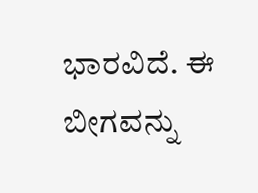ಭಾರವಿದೆ. ಈ ಬೀಗವನ್ನು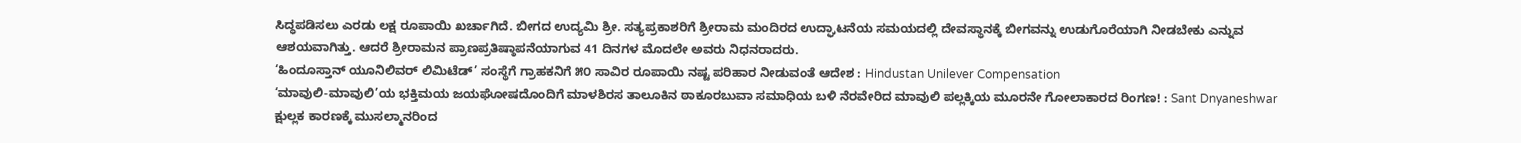ಸಿದ್ಧಪಡಿಸಲು ಎರಡು ಲಕ್ಷ ರೂಪಾಯಿ ಖರ್ಚಾಗಿದೆ. ಬೀಗದ ಉದ್ಯಮಿ ಶ್ರೀ. ಸತ್ಯಪ್ರಕಾಶರಿಗೆ ಶ್ರೀರಾಮ ಮಂದಿರದ ಉದ್ಘಾಟನೆಯ ಸಮಯದಲ್ಲಿ ದೇವಸ್ಥಾನಕ್ಕೆ ಬೀಗವನ್ನು ಉಡುಗೊರೆಯಾಗಿ ನೀಡಬೇಕು ಎನ್ನುವ ಆಶಯವಾಗಿತ್ತು. ಆದರೆ ಶ್ರೀರಾಮನ ಪ್ರಾಣಪ್ರತಿಷ್ಠಾಪನೆಯಾಗುವ 41 ದಿನಗಳ ಮೊದಲೇ ಅವರು ನಿಧನರಾದರು.
‘ಹಿಂದೂಸ್ತಾನ್ ಯೂನಿಲಿವರ್ ಲಿಮಿಟೆಡ್’ ಸಂಸ್ಥೆಗೆ ಗ್ರಾಹಕನಿಗೆ ೫೦ ಸಾವಿರ ರೂಪಾಯಿ ನಷ್ಟ ಪರಿಹಾರ ನೀಡುವಂತೆ ಆದೇಶ : Hindustan Unilever Compensation
‘ಮಾವುಲಿ-ಮಾವುಲಿ’ಯ ಭಕ್ತಿಮಯ ಜಯಘೋಷದೊಂದಿಗೆ ಮಾಳಶಿರಸ ತಾಲೂಕಿನ ಠಾಕೂರಬುವಾ ಸಮಾಧಿಯ ಬಳಿ ನೆರವೇರಿದ ಮಾವುಲಿ ಪಲ್ಲಕ್ಕಿಯ ಮೂರನೇ ಗೋಲಾಕಾರದ ರಿಂಗಣ! : Sant Dnyaneshwar
ಕ್ಷುಲ್ಲಕ ಕಾರಣಕ್ಕೆ ಮುಸಲ್ಮಾನರಿಂದ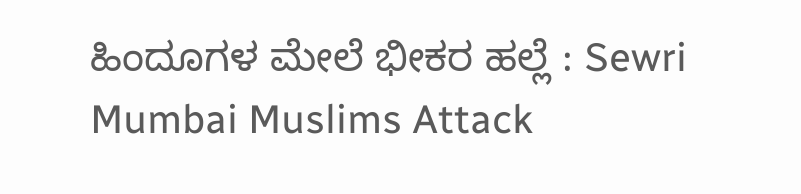ಹಿಂದೂಗಳ ಮೇಲೆ ಭೀಕರ ಹಲ್ಲೆ : Sewri Mumbai Muslims Attack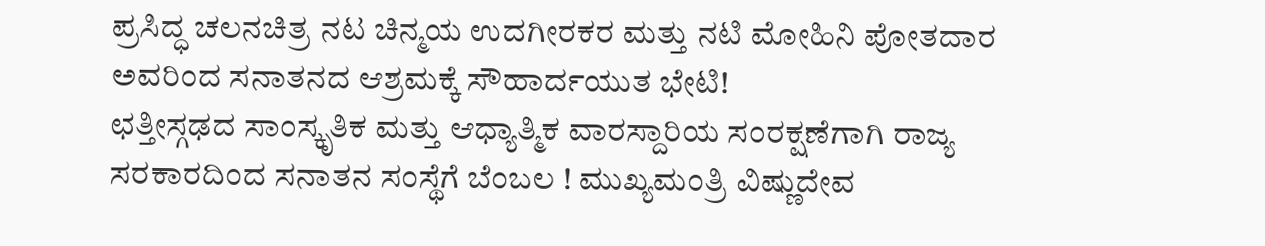ಪ್ರಸಿದ್ಧ ಚಲನಚಿತ್ರ ನಟ ಚಿನ್ಮಯ ಉದಗೀರಕರ ಮತ್ತು ನಟಿ ಮೋಹಿನಿ ಪೋತದಾರ ಅವರಿಂದ ಸನಾತನದ ಆಶ್ರಮಕ್ಕೆ ಸೌಹಾರ್ದಯುತ ಭೇಟಿ!
ಛತ್ತೀಸ್ಗಢದ ಸಾಂಸ್ಕೃತಿಕ ಮತ್ತು ಆಧ್ಯಾತ್ಮಿಕ ವಾರಸ್ದಾರಿಯ ಸಂರಕ್ಷಣೆಗಾಗಿ ರಾಜ್ಯ ಸರಕಾರದಿಂದ ಸನಾತನ ಸಂಸ್ಥೆಗೆ ಬೆಂಬಲ ! ಮುಖ್ಯಮಂತ್ರಿ ವಿಷ್ಣುದೇವ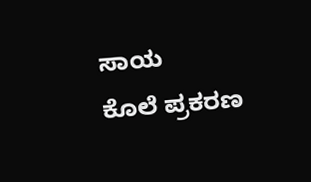ಸಾಯ
ಕೊಲೆ ಪ್ರಕರಣ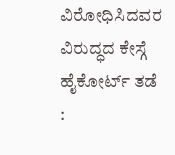ವಿರೋಧಿಸಿದವರ ವಿರುದ್ಧದ ಕೇಸ್ಗೆ ಹೈಕೋರ್ಟ್ ತಡೆ :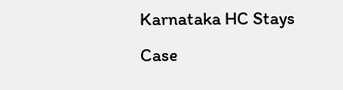Karnataka HC Stays Case